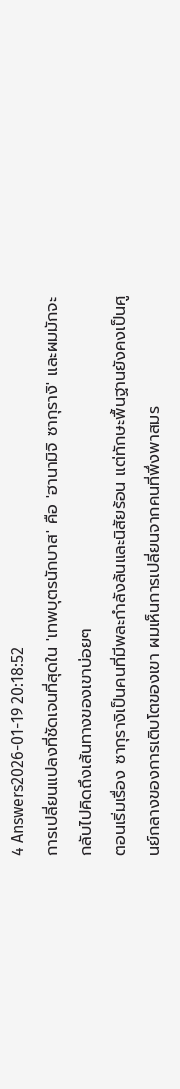4 Answers2026-01-19 20:18:52
การเปลี่ยนแปลงที่ชัดเจนที่สุดใน 'เทพบุตรนักบาส' คือ 'ฮานามิจิ ซากุรางิ' และผมมักจะกลับไปคิดถึงเส้นทางของเขาบ่อยๆ
ตอนเริ่มเรื่อง ซากุรางิเป็นคนที่มีพละกำลังล้นและนิสัยร้อน แต่ทักษะพื้นฐานยังคงเป็นศูนย์กลางของการเติบโตของเขา ผมเห็นการเปลี่ยนจากคนที่พึ่งพาสมร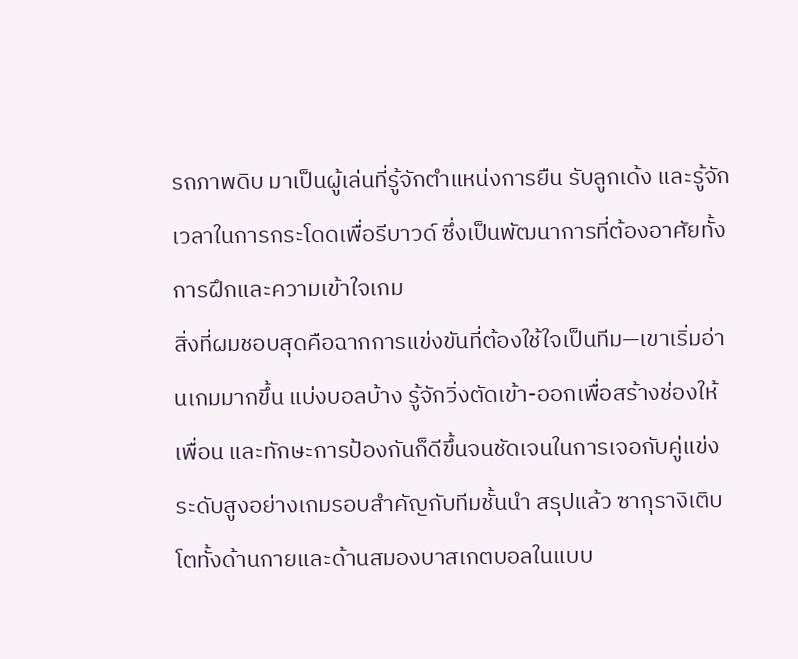รถภาพดิบ มาเป็นผู้เล่นที่รู้จักตำแหน่งการยืน รับลูกเด้ง และรู้จักเวลาในการกระโดดเพื่อรีบาวด์ ซึ่งเป็นพัฒนาการที่ต้องอาศัยทั้งการฝึกและความเข้าใจเกม
สิ่งที่ผมชอบสุดคือฉากการแข่งขันที่ต้องใช้ใจเป็นทีม—เขาเริ่มอ่านเกมมากขึ้น แบ่งบอลบ้าง รู้จักวิ่งตัดเข้า-ออกเพื่อสร้างช่องให้เพื่อน และทักษะการป้องกันก็ดีขึ้นจนชัดเจนในการเจอกับคู่แข่งระดับสูงอย่างเกมรอบสำคัญกับทีมชั้นนำ สรุปแล้ว ซากุรางิเติบโตทั้งด้านกายและด้านสมองบาสเกตบอลในแบบ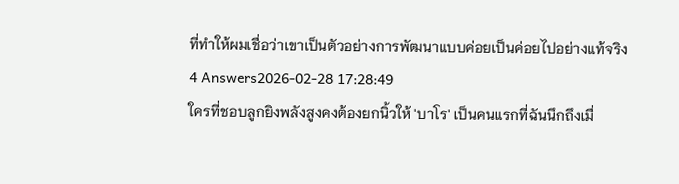ที่ทำให้ผมเชื่อว่าเขาเป็นตัวอย่างการพัฒนาแบบค่อยเป็นค่อยไปอย่างแท้จริง
4 Answers2026-02-28 17:28:49
ใครที่ชอบลูกยิงพลังสูงคงต้องยกนิ้วให้ 'บาโร' เป็นคนแรกที่ฉันนึกถึงเมื่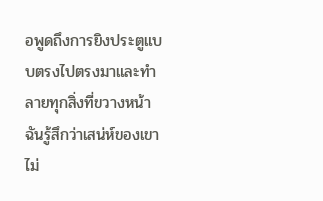อพูดถึงการยิงประตูแบบตรงไปตรงมาและทำลายทุกสิ่งที่ขวางหน้า
ฉันรู้สึกว่าเสน่ห์ของเขาไม่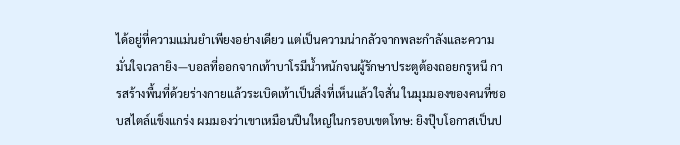ได้อยู่ที่ความแม่นยำเพียงอย่างเดียว แต่เป็นความน่ากลัวจากพละกำลังและความมั่นใจเวลายิง—บอลที่ออกจากเท้าบาโรมีน้ำหนักจนผู้รักษาประตูต้องถอยกรูหนี การสร้างพื้นที่ด้วยร่างกายแล้วระเบิดเท้าเป็นสิ่งที่เห็นแล้วใจสั่น ในมุมมองของคนที่ชอบสไตล์แข็งแกร่ง ผมมองว่าเขาเหมือนปืนใหญ่ในกรอบเขตโทษ: ยิงปุ๊บโอกาสเป็นป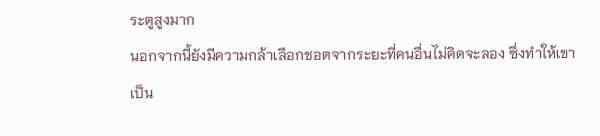ระตูสูงมาก
นอกจากนี้ยังมีความกล้าเลือกชอตจากระยะที่คนอื่นไม่คิดจะลอง ซึ่งทำให้เขาเป็น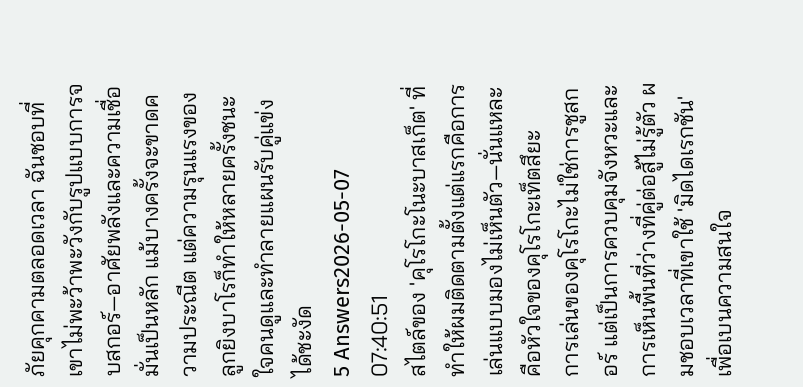ภัยคุกคามตลอดเวลา ฉันชอบที่เขาไม่พะว้าพะวังกับรูปแบบการจบสกอร์—อาศัยพลังและความเชื่อมั่นเป็นหลัก แม้บางครั้งจะขาดความประณีต แต่ความรุนแรงของลูกยิงบาโรก็ทำให้หลายครั้งชนะใจคนดูและทำลายแผนรับคู่แข่งได้ชะงัด
5 Answers2026-05-07 07:40:51
สไตล์ของ 'คุโรโกะโนะบาสเก็ต' ที่ทำให้ผมติดตามตั้งแต่แรกคือการเล่นแบบมองไม่เห็นตัว—นั่นแหละคือหัวใจของคุโรโกะเท็ตสึยะ
การเล่นของคุโรโกะไม่ใช่การชูสกอร์ แต่เป็นการควบคุมจังหวะและการเห็นพื้นที่ว่างที่คู่ต่อสู้ไม่รู้ตัว ผมชอบเวลาที่เขาใช้ 'มิดไดเรกชัน' เพื่อเบนความสนใจ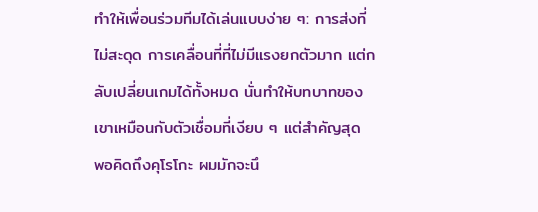ทำให้เพื่อนร่วมทีมได้เล่นแบบง่าย ๆ: การส่งที่ไม่สะดุด การเคลื่อนที่ที่ไม่มีแรงยกตัวมาก แต่กลับเปลี่ยนเกมได้ทั้งหมด นั่นทำให้บทบาทของเขาเหมือนกับตัวเชื่อมที่เงียบ ๆ แต่สำคัญสุด
พอคิดถึงคุโรโกะ ผมมักจะนึ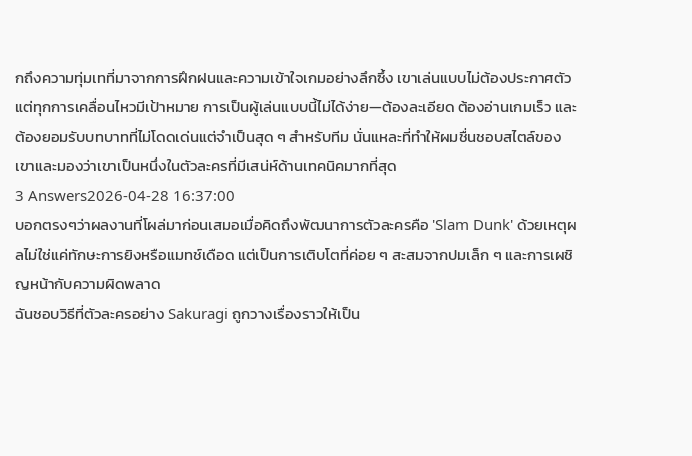กถึงความทุ่มเทที่มาจากการฝึกฝนและความเข้าใจเกมอย่างลึกซึ้ง เขาเล่นแบบไม่ต้องประกาศตัว แต่ทุกการเคลื่อนไหวมีเป้าหมาย การเป็นผู้เล่นแบบนี้ไม่ได้ง่าย—ต้องละเอียด ต้องอ่านเกมเร็ว และต้องยอมรับบทบาทที่ไม่โดดเด่นแต่จำเป็นสุด ๆ สำหรับทีม นั่นแหละที่ทำให้ผมชื่นชอบสไตล์ของเขาและมองว่าเขาเป็นหนึ่งในตัวละครที่มีเสน่ห์ด้านเทคนิคมากที่สุด
3 Answers2026-04-28 16:37:00
บอกตรงๆว่าผลงานที่โผล่มาก่อนเสมอเมื่อคิดถึงพัฒนาการตัวละครคือ 'Slam Dunk' ด้วยเหตุผลไม่ใช่แค่ทักษะการยิงหรือแมทช์เดือด แต่เป็นการเติบโตที่ค่อย ๆ สะสมจากปมเล็ก ๆ และการเผชิญหน้ากับความผิดพลาด
ฉันชอบวิธีที่ตัวละครอย่าง Sakuragi ถูกวางเรื่องราวให้เป็น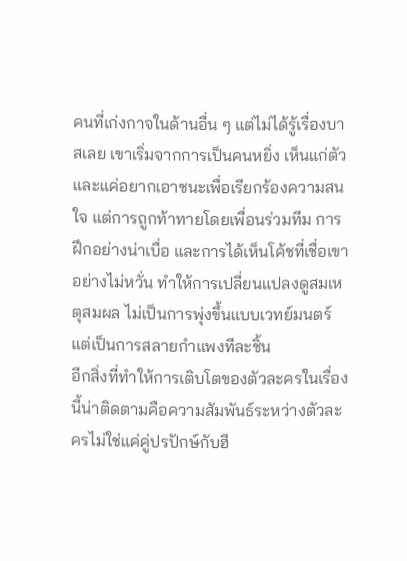คนที่เก่งกาจในด้านอื่น ๆ แต่ไม่ได้รู้เรื่องบาสเลย เขาเริ่มจากการเป็นคนหยิ่ง เห็นแก่ตัว และแค่อยากเอาชนะเพื่อเรียกร้องความสนใจ แต่การถูกท้าทายโดยเพื่อนร่วมทีม การฝึกอย่างน่าเบื่อ และการได้เห็นโค้ชที่เชื่อเขาอย่างไม่หวั่น ทำให้การเปลี่ยนแปลงดูสมเหตุสมผล ไม่เป็นการพุ่งขึ้นแบบเวทย์มนตร์ แต่เป็นการสลายกำแพงทีละชิ้น
อีกสิ่งที่ทำให้การเติบโตของตัวละครในเรื่องนี้น่าติดตามคือความสัมพันธ์ระหว่างตัวละครไม่ใช่แค่คู่ปรปักษ์กับฮี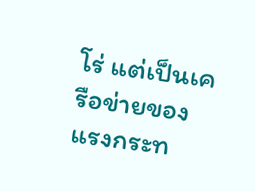โร่ แต่เป็นเครือข่ายของแรงกระท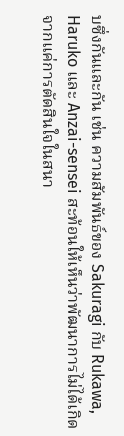บซึ่งกันและกัน เช่น ความสัมพันธ์ของ Sakuragi กับ Rukawa, Haruko และ Anzai-sensei สะท้อนให้เห็นว่าพัฒนาการไม่ได้เกิดจากแค่การตัดสินใจในสนา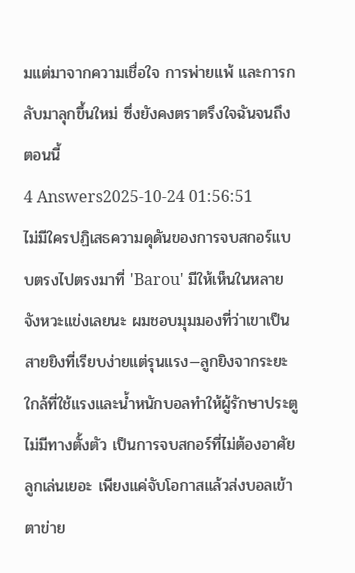มแต่มาจากความเชื่อใจ การพ่ายแพ้ และการกลับมาลุกขึ้นใหม่ ซึ่งยังคงตราตรึงใจฉันจนถึงตอนนี้
4 Answers2025-10-24 01:56:51
ไม่มีใครปฏิเสธความดุดันของการจบสกอร์แบบตรงไปตรงมาที่ 'Barou' มีให้เห็นในหลายจังหวะแข่งเลยนะ ผมชอบมุมมองที่ว่าเขาเป็นสายยิงที่เรียบง่ายแต่รุนแรง—ลูกยิงจากระยะใกล้ที่ใช้แรงและน้ำหนักบอลทำให้ผู้รักษาประตูไม่มีทางตั้งตัว เป็นการจบสกอร์ที่ไม่ต้องอาศัยลูกเล่นเยอะ เพียงแค่จับโอกาสแล้วส่งบอลเข้าตาข่าย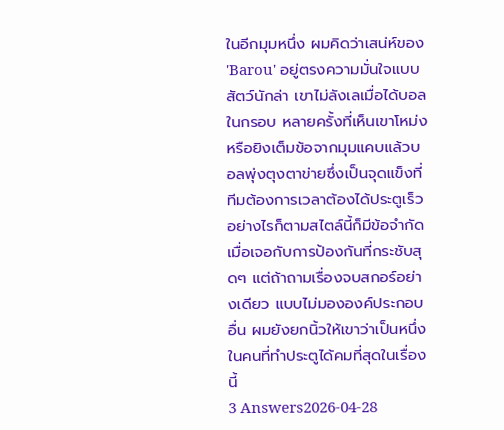ในอีกมุมหนึ่ง ผมคิดว่าเสน่ห์ของ 'Barou' อยู่ตรงความมั่นใจแบบสัตว์นักล่า เขาไม่ลังเลเมื่อได้บอลในกรอบ หลายครั้งที่เห็นเขาโหม่งหรือยิงเต็มข้อจากมุมแคบแล้วบอลพุ่งตุงตาข่ายซึ่งเป็นจุดแข็งที่ทีมต้องการเวลาต้องได้ประตูเร็ว อย่างไรก็ตามสไตล์นี้ก็มีข้อจำกัดเมื่อเจอกับการป้องกันที่กระชับสุดๆ แต่ถ้าถามเรื่องจบสกอร์อย่างเดียว แบบไม่มององค์ประกอบอื่น ผมยังยกนิ้วให้เขาว่าเป็นหนึ่งในคนที่ทำประตูได้คมที่สุดในเรื่องนี้
3 Answers2026-04-28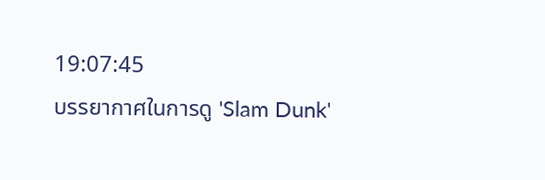19:07:45
บรรยากาศในการดู 'Slam Dunk'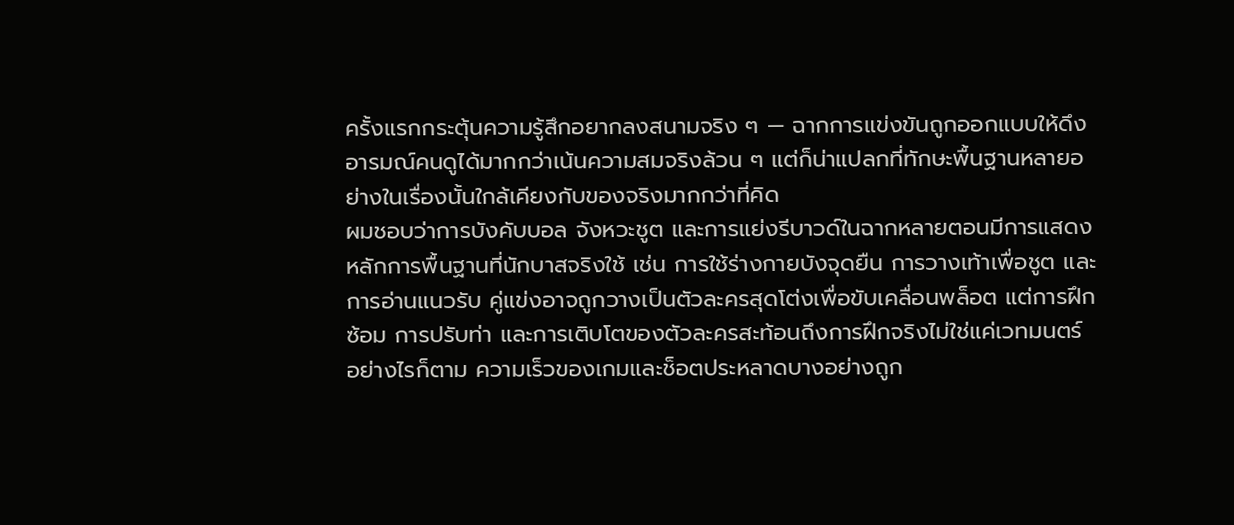ครั้งแรกกระตุ้นความรู้สึกอยากลงสนามจริง ๆ — ฉากการแข่งขันถูกออกแบบให้ดึงอารมณ์คนดูได้มากกว่าเน้นความสมจริงล้วน ๆ แต่ก็น่าแปลกที่ทักษะพื้นฐานหลายอย่างในเรื่องนั้นใกล้เคียงกับของจริงมากกว่าที่คิด
ผมชอบว่าการบังคับบอล จังหวะชูต และการแย่งรีบาวด์ในฉากหลายตอนมีการแสดงหลักการพื้นฐานที่นักบาสจริงใช้ เช่น การใช้ร่างกายบังจุดยืน การวางเท้าเพื่อชูต และการอ่านแนวรับ คู่แข่งอาจถูกวางเป็นตัวละครสุดโต่งเพื่อขับเคลื่อนพล็อต แต่การฝึกซ้อม การปรับท่า และการเติบโตของตัวละครสะท้อนถึงการฝึกจริงไม่ใช่แค่เวทมนตร์
อย่างไรก็ตาม ความเร็วของเกมและช็อตประหลาดบางอย่างถูก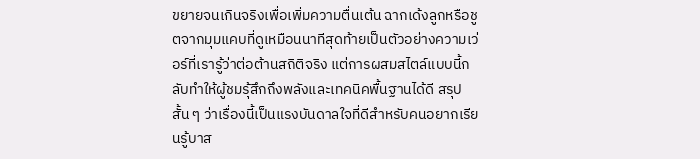ขยายจนเกินจริงเพื่อเพิ่มความตื่นเต้น ฉากเด้งลูกหรือชูตจากมุมแคบที่ดูเหมือนนาทีสุดท้ายเป็นตัวอย่างความเว่อร์ที่เรารู้ว่าต่อต้านสถิติจริง แต่การผสมสไตล์แบบนี้กลับทำให้ผู้ชมรุ้สึกถึงพลังและเทคนิคพื้นฐานได้ดี สรุปสั้น ๆ ว่าเรื่องนี้เป็นแรงบันดาลใจที่ดีสำหรับคนอยากเรียนรู้บาส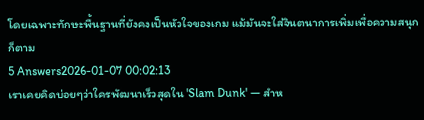โดยเฉพาะทักษะพื้นฐานที่ยังคงเป็นหัวใจของเกม แม้มันจะใส่จินตนาการเพิ่มเพื่อความสนุกก็ตาม
5 Answers2026-01-07 00:02:13
เราเคยคิดบ่อยๆว่าใครพัฒนาเร็วสุดใน 'Slam Dunk' — สำห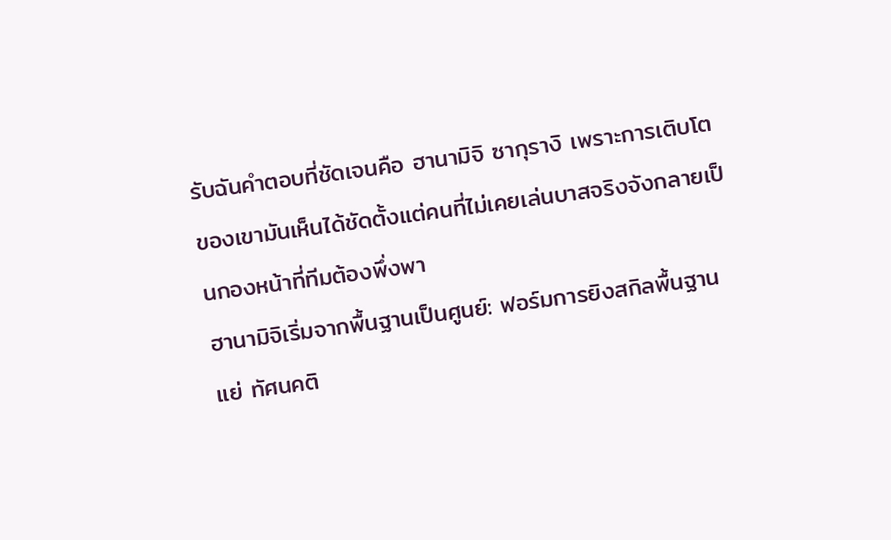รับฉันคำตอบที่ชัดเจนคือ ฮานามิจิ ซากุรางิ เพราะการเติบโตของเขามันเห็นได้ชัดตั้งแต่คนที่ไม่เคยเล่นบาสจริงจังกลายเป็นกองหน้าที่ทีมต้องพึ่งพา
ฮานามิจิเริ่มจากพื้นฐานเป็นศูนย์: ฟอร์มการยิงสกิลพื้นฐานแย่ ทัศนคติ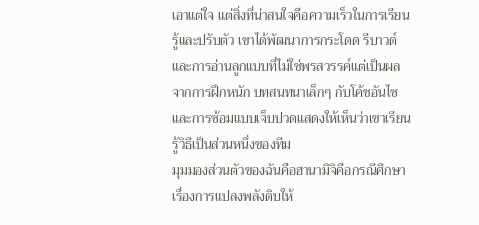เอาแต่ใจ แต่สิ่งที่น่าสนใจคือความเร็วในการเรียนรู้และปรับตัว เขาได้พัฒนาการกระโดด รีบาวด์ และการอ่านลูกแบบที่ไม่ใช่พรสวรรค์แต่เป็นผลจากการฝึกหนัก บทสนทนาเล็กๆ กับโค้ชอันไซและการซ้อมแบบเจ็บปวดแสดงให้เห็นว่าเขาเรียนรู้วิธีเป็นส่วนหนึ่งของทีม
มุมมองส่วนตัวของฉันคือฮานามิจิคือกรณีศึกษาเรื่องการแปลงพลังดิบให้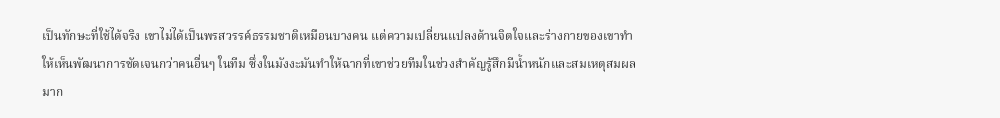เป็นทักษะที่ใช้ได้จริง เขาไม่ได้เป็นพรสวรรค์ธรรมชาติเหมือนบางคน แต่ความเปลี่ยนแปลงด้านจิตใจและร่างกายของเขาทำให้เห็นพัฒนาการชัดเจนกว่าคนอื่นๆ ในทีม ซึ่งในมังงะมันทำให้ฉากที่เขาช่วยทีมในช่วงสำคัญรู้สึกมีน้ำหนักและสมเหตุสมผลมาก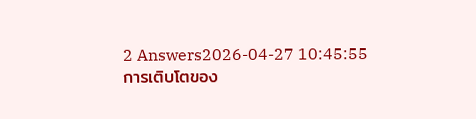2 Answers2026-04-27 10:45:55
การเติบโตของ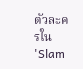ตัวละครใน 'Slam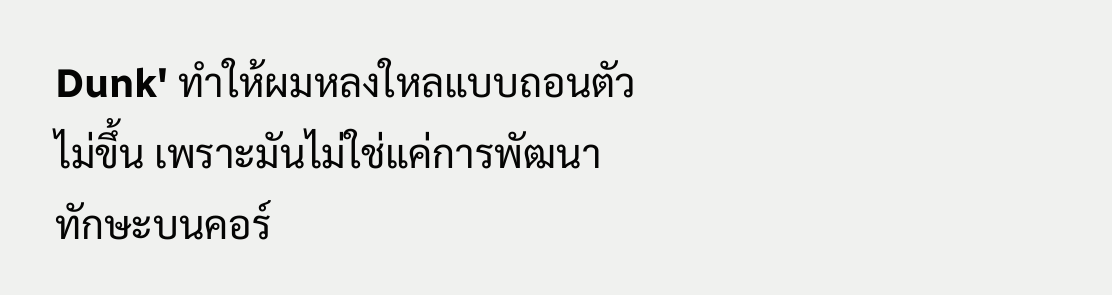Dunk' ทำให้ผมหลงใหลแบบถอนตัวไม่ขึ้น เพราะมันไม่ใช่แค่การพัฒนาทักษะบนคอร์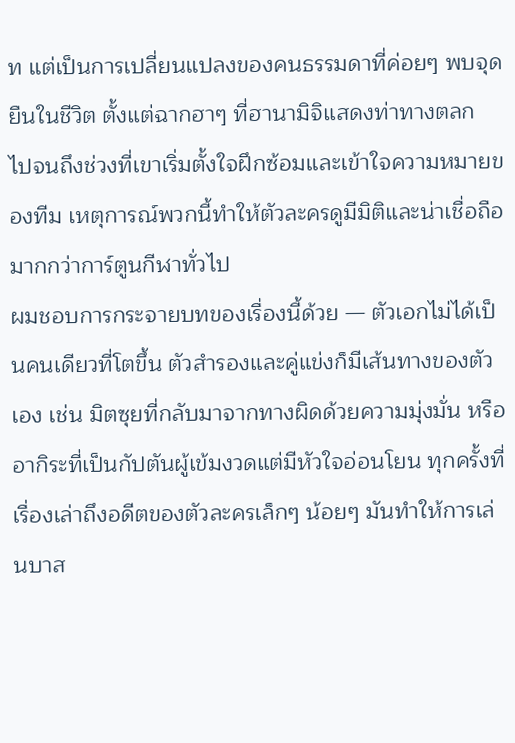ท แต่เป็นการเปลี่ยนแปลงของคนธรรมดาที่ค่อยๆ พบจุดยืนในชีวิต ตั้งแต่ฉากฮาๆ ที่ฮานามิจิแสดงท่าทางตลก ไปจนถึงช่วงที่เขาเริ่มตั้งใจฝึกซ้อมและเข้าใจความหมายของทีม เหตุการณ์พวกนี้ทำให้ตัวละครดูมีมิติและน่าเชื่อถือมากกว่าการ์ตูนกีฬาทั่วไป
ผมชอบการกระจายบทของเรื่องนี้ด้วย — ตัวเอกไม่ได้เป็นคนเดียวที่โตขึ้น ตัวสำรองและคู่แข่งก็มีเส้นทางของตัวเอง เช่น มิตซุยที่กลับมาจากทางผิดด้วยความมุ่งมั่น หรืออากิระที่เป็นกัปตันผู้เข้มงวดแต่มีหัวใจอ่อนโยน ทุกครั้งที่เรื่องเล่าถึงอดีตของตัวละครเล็กๆ น้อยๆ มันทำให้การเล่นบาส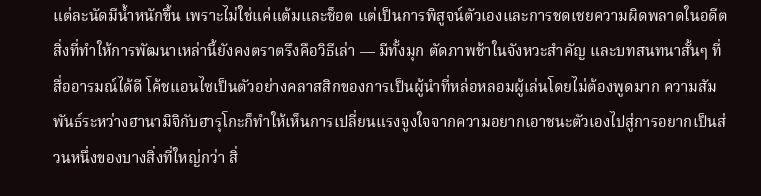แต่ละนัดมีน้ำหนักขึ้น เพราะไม่ใช่แค่แต้มและช็อต แต่เป็นการพิสูจน์ตัวเองและการชดเชยความผิดพลาดในอดีต
สิ่งที่ทำให้การพัฒนาเหล่านี้ยังคงตราตรึงคือวิธีเล่า — มีทั้งมุก ตัดภาพช้าในจังหวะสำคัญ และบทสนทนาสั้นๆ ที่สื่ออารมณ์ได้ดี โค้ชแอนไซเป็นตัวอย่างคลาสสิกของการเป็นผู้นำที่หล่อหลอมผู้เล่นโดยไม่ต้องพูดมาก ความสัมพันธ์ระหว่างฮานามิจิกับฮารุโกะก็ทำให้เห็นการเปลี่ยนแรงจูงใจจากความอยากเอาชนะตัวเองไปสู่การอยากเป็นส่วนหนึ่งของบางสิ่งที่ใหญ่กว่า สิ่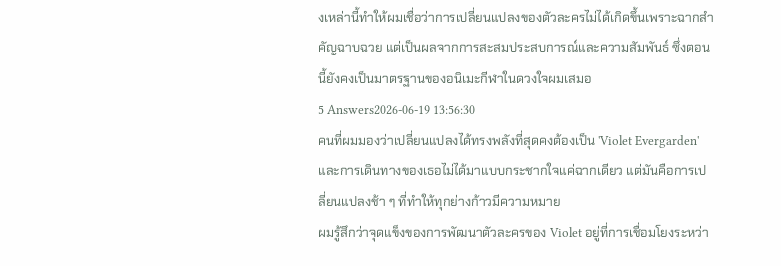งเหล่านี้ทำให้ผมเชื่อว่าการเปลี่ยนแปลงของตัวละครไม่ได้เกิดขึ้นเพราะฉากสำคัญฉาบฉวย แต่เป็นผลจากการสะสมประสบการณ์และความสัมพันธ์ ซึ่งตอนนี้ยังคงเป็นมาตรฐานของอนิเมะกีฬาในดวงใจผมเสมอ
5 Answers2026-06-19 13:56:30
คนที่ผมมองว่าเปลี่ยนแปลงได้ทรงพลังที่สุดคงต้องเป็น 'Violet Evergarden' และการเดินทางของเธอไม่ได้มาแบบกระชากใจแค่ฉากเดียว แต่มันคือการเปลี่ยนแปลงช้า ๆ ที่ทำให้ทุกย่างก้าวมีความหมาย
ผมรู้สึกว่าจุดแข็งของการพัฒนาตัวละครของ Violet อยู่ที่การเชื่อมโยงระหว่า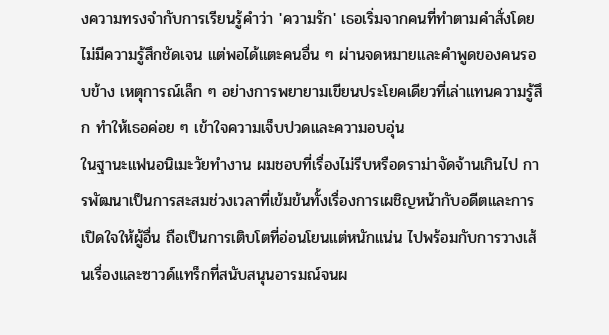งความทรงจำกับการเรียนรู้คำว่า 'ความรัก' เธอเริ่มจากคนที่ทำตามคำสั่งโดยไม่มีความรู้สึกชัดเจน แต่พอได้แตะคนอื่น ๆ ผ่านจดหมายและคำพูดของคนรอบข้าง เหตุการณ์เล็ก ๆ อย่างการพยายามเขียนประโยคเดียวที่เล่าแทนความรู้สึก ทำให้เธอค่อย ๆ เข้าใจความเจ็บปวดและความอบอุ่น
ในฐานะแฟนอนิเมะวัยทำงาน ผมชอบที่เรื่องไม่รีบหรือดราม่าจัดจ้านเกินไป การพัฒนาเป็นการสะสมช่วงเวลาที่เข้มข้นทั้งเรื่องการเผชิญหน้ากับอดีตและการเปิดใจให้ผู้อื่น ถือเป็นการเติบโตที่อ่อนโยนแต่หนักแน่น ไปพร้อมกับการวางเส้นเรื่องและซาวด์แทร็กที่สนับสนุนอารมณ์จนผ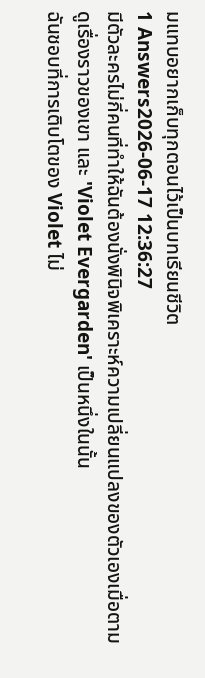มแทบอยากเก็บทุกตอนไว้เป็นบทเรียนชีวิต
1 Answers2026-06-17 12:36:27
มีตัวละครไม่กี่คนที่ทำให้ฉันต้องนั่งพินิจพิเคราะห์ความเปลี่ยนแปลงของตัวเองเมื่อตามดูเรื่องราวของเขา และ 'Violet Evergarden' เป็นหนึ่งในนั้น
ฉันชอบที่การเติบโตของ Violet ไม่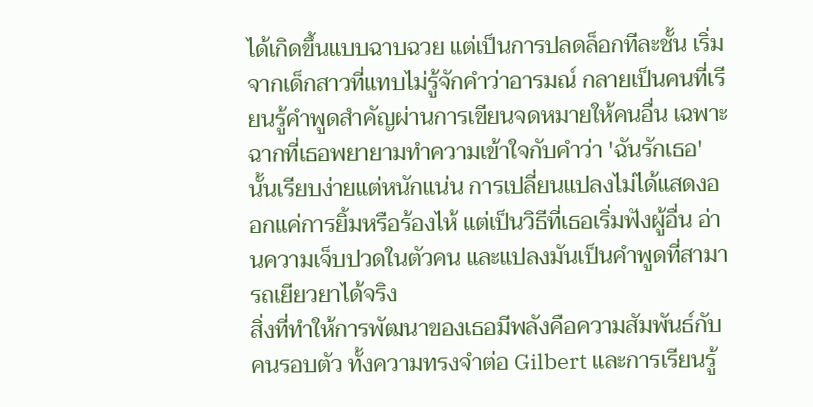ได้เกิดขึ้นแบบฉาบฉวย แต่เป็นการปลดล็อกทีละชั้น เริ่มจากเด็กสาวที่แทบไม่รู้จักคำว่าอารมณ์ กลายเป็นคนที่เรียนรู้คำพูดสำคัญผ่านการเขียนจดหมายให้คนอื่น เฉพาะฉากที่เธอพยายามทำความเข้าใจกับคำว่า 'ฉันรักเธอ' นั้นเรียบง่ายแต่หนักแน่น การเปลี่ยนแปลงไม่ได้แสดงออกแค่การยิ้มหรือร้องไห้ แต่เป็นวิธีที่เธอเริ่มฟังผู้อื่น อ่านความเจ็บปวดในตัวคน และแปลงมันเป็นคำพูดที่สามารถเยียวยาได้จริง
สิ่งที่ทำให้การพัฒนาของเธอมีพลังคือความสัมพันธ์กับคนรอบตัว ทั้งความทรงจำต่อ Gilbert และการเรียนรู้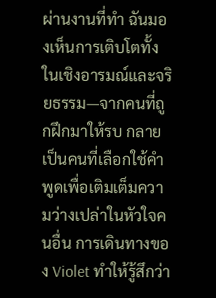ผ่านงานที่ทำ ฉันมองเห็นการเติบโตทั้งในเชิงอารมณ์และจริยธรรม—จากคนที่ถูกฝึกมาให้รบ กลายเป็นคนที่เลือกใช้คำพูดเพื่อเติมเต็มความว่างเปล่าในหัวใจคนอื่น การเดินทางของ Violet ทำให้รู้สึกว่า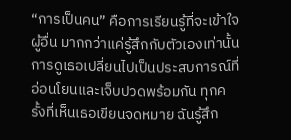“การเป็นคน” คือการเรียนรู้ที่จะเข้าใจผู้อื่น มากกว่าแค่รู้สึกกับตัวเองเท่านั้น
การดูเธอเปลี่ยนไปเป็นประสบการณ์ที่อ่อนโยนและเจ็บปวดพร้อมกัน ทุกครั้งที่เห็นเธอเขียนจดหมาย ฉันรู้สึก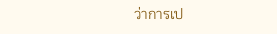ว่าการเป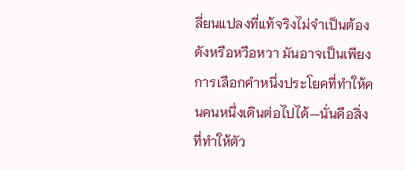ลี่ยนแปลงที่แท้จริงไม่จำเป็นต้องดังหรือหวือหวา มันอาจเป็นเพียงการเลือกคำหนึ่งประโยคที่ทำให้คนคนหนึ่งเดินต่อไปได้—นั่นคือสิ่งที่ทำให้ตัว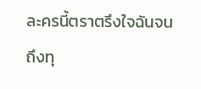ละครนี้ตราตรึงใจฉันจนถึงทุ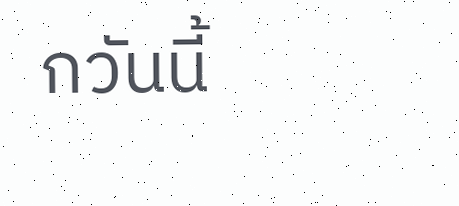กวันนี้